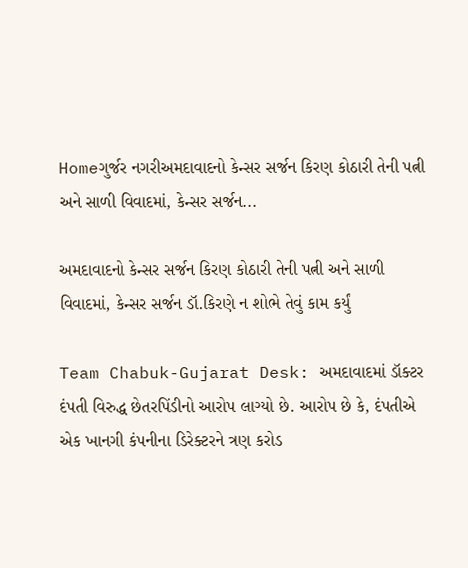Homeગુર્જર નગરીઅમદાવાદનો કેન્સર સર્જન કિરણ કોઠારી તેની પત્ની અને સાળી વિવાદમાં, કેન્સર સર્જન...

અમદાવાદનો કેન્સર સર્જન કિરણ કોઠારી તેની પત્ની અને સાળી વિવાદમાં, કેન્સર સર્જન ડૉ.કિરણે ન શોભે તેવું કામ કર્યું

Team Chabuk-Gujarat Desk: અમદાવાદમાં ડૉક્ટર દંપતી વિરુદ્ધ છેતરપિંડીનો આરોપ લાગ્યો છે. આરોપ છે કે, દંપતીએ એક ખાનગી કંપનીના ડિરેક્ટરને ત્રણ કરોડ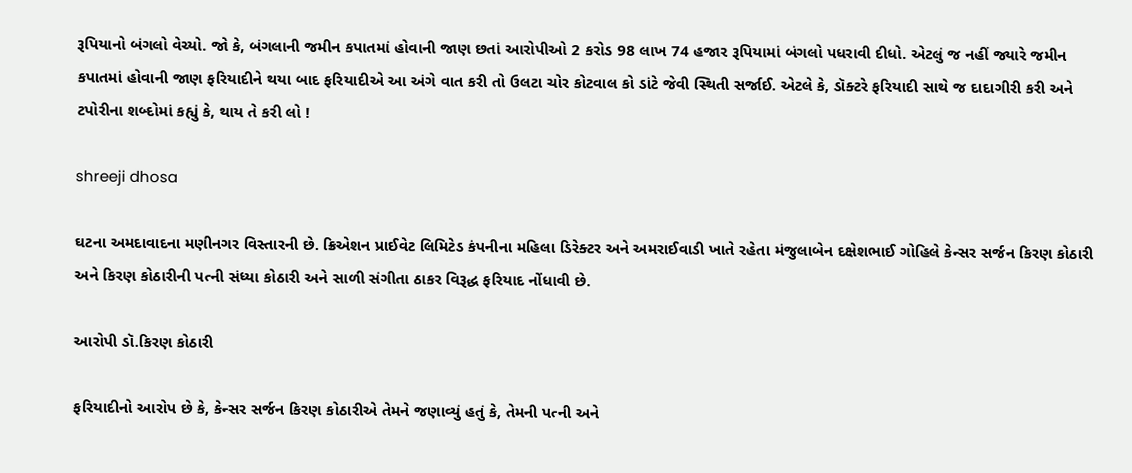રૂપિયાનો બંગલો વેચ્યો. જો કે, બંગલાની જમીન કપાતમાં હોવાની જાણ છતાં આરોપીઓ 2 કરોડ 98 લાખ 74 હજાર રૂપિયામાં બંગલો પધરાવી દીધો. એટલું જ નહીં જ્યારે જમીન કપાતમાં હોવાની જાણ ફરિયાદીને થયા બાદ ફરિયાદીએ આ અંગે વાત કરી તો ઉલટા ચોર કોટવાલ કો ડાંટે જેવી સ્થિતી સર્જાઈ. એટલે કે, ડૉક્ટરે ફરિયાદી સાથે જ દાદાગીરી કરી અને ટપોરીના શબ્દોમાં કહ્યું કે, થાય તે કરી લો !

shreeji dhosa

ઘટના અમદાવાદના મણીનગર વિસ્તારની છે. ક્રિએશન પ્રાઈવેટ લિમિટેડ કંપનીના મહિલા ડિરેક્ટર અને અમરાઈવાડી ખાતે રહેતા મંજુલાબેન દક્ષેશભાઈ ગોહિલે કેન્સર સર્જન કિરણ કોઠારી અને કિરણ કોઠારીની પત્ની સંધ્યા કોઠારી અને સાળી સંગીતા ઠાકર વિરૂદ્ધ ફરિયાદ નોંધાવી છે.

આરોપી ડૉ.કિરણ કોઠારી

ફરિયાદીનો આરોપ છે કે, કેન્સર સર્જન કિરણ કોઠારીએ તેમને જણાવ્યું હતું કે, તેમની પત્ની અને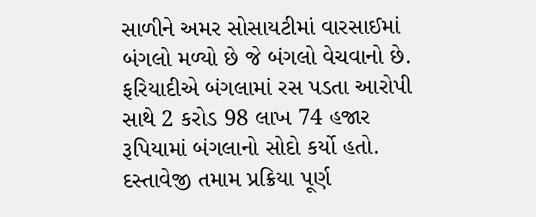સાળીને અમર સોસાયટીમાં વારસાઈમાં બંગલો મળ્યો છે જે બંગલો વેચવાનો છે. ફરિયાદીએ બંગલામાં રસ પડતા આરોપી સાથે 2 કરોડ 98 લાખ 74 હજાર રૂપિયામાં બંગલાનો સોદો કર્યો હતો. દસ્તાવેજી તમામ પ્રક્રિયા પૂર્ણ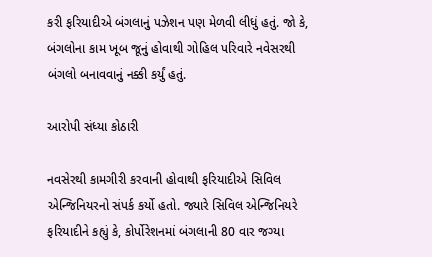કરી ફરિયાદીએ બંગલાનું પઝેશન પણ મેળવી લીધું હતું. જો કે, બંગલોના કામ ખૂબ જૂનું હોવાથી ગોહિલ પરિવારે નવેસરથી બંગલો બનાવવાનું નક્કી કર્યું હતું.

આરોપી સંધ્યા કોઠારી

નવસેરથી કામગીરી કરવાની હોવાથી ફરિયાદીએ સિવિલ એન્જિનિયરનો સંપર્ક કર્યો હતો. જ્યારે સિવિલ એન્જિનિયરે ફરિયાદીને કહ્યું કે, કોર્પોરેશનમાં બંગલાની 80 વાર જગ્યા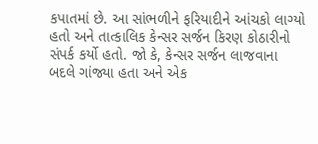કપાતમાં છે. આ સાંભળીને ફરિયાદીને આંચકો લાગ્યો હતો અને તાત્કાલિક કેન્સર સર્જન કિરણ કોઠારીનો સંપર્ક કર્યો હતો. જો કે, કેન્સર સર્જન લાજવાના બદલે ગાંજ્યા હતા અને એક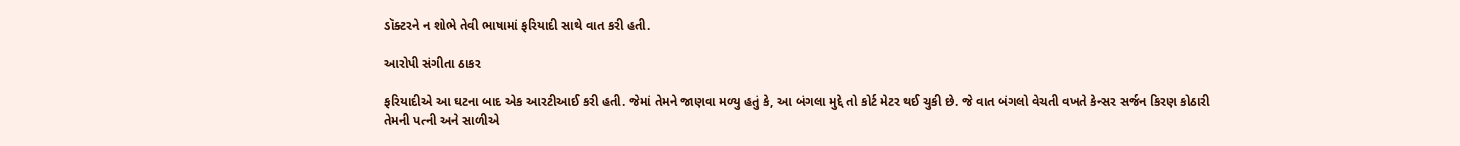ડૉક્ટરને ન શોભે તેવી ભાષામાં ફરિયાદી સાથે વાત કરી હતી.

આરોપી સંગીતા ઠાકર

ફરિયાદીએ આ ઘટના બાદ એક આરટીઆઈ કરી હતી. જેમાં તેમને જાણવા મળ્યુ હતું કે, આ બંગલા મુદ્દે તો કોર્ટ મેટર થઈ ચુકી છે. જે વાત બંગલો વેચતી વખતે કેન્સર સર્જન કિરણ કોઠારી તેમની પત્ની અને સાળીએ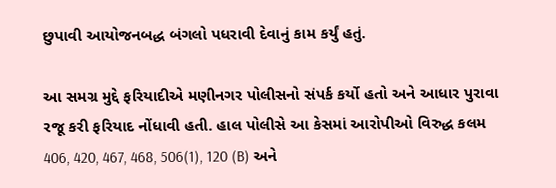છુપાવી આયોજનબદ્ધ બંગલો પધરાવી દેવાનું કામ કર્યું હતું.

આ સમગ્ર મુદ્દે ફરિયાદીએ મણીનગર પોલીસનો સંપર્ક કર્યો હતો અને આધાર પુરાવા રજૂ કરી ફરિયાદ નોંધાવી હતી. હાલ પોલીસે આ કેસમાં આરોપીઓ વિરુદ્ધ કલમ 406, 420, 467, 468, 506(1), 120 (B) અને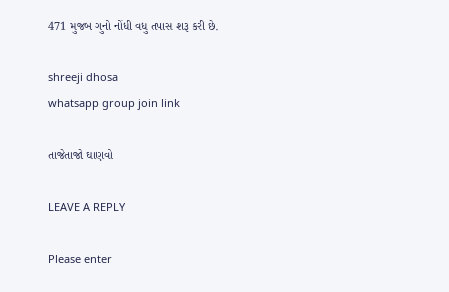471 મુજબ ગુનો નોંધી વધુ તપાસ શરૂ કરી છે.

shreeji dhosa
whatsapp group join link

તાજેતાજો ઘાણવો

LEAVE A REPLY

Please enter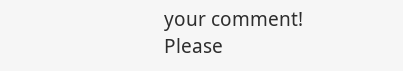your comment!
Please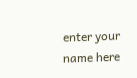enter your name here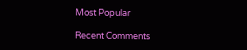Most Popular

Recent Comments